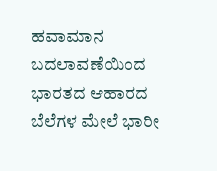ಹವಾಮಾನ ಬದಲಾವಣೆಯಿಂದ ಭಾರತದ ಆಹಾರದ ಬೆಲೆಗಳ ಮೇಲೆ ಭಾರೀ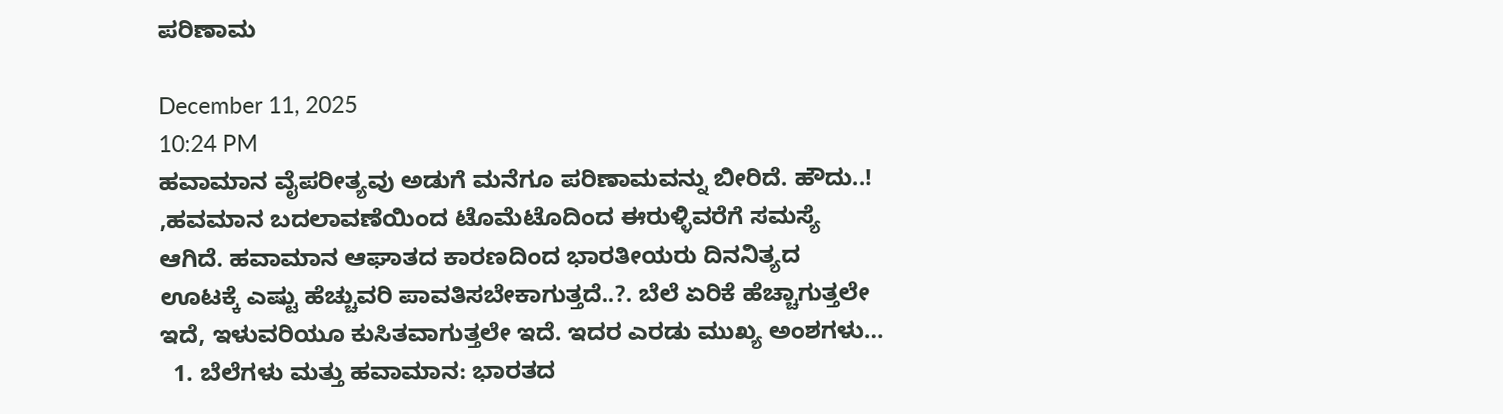ಪರಿಣಾಮ

December 11, 2025
10:24 PM
ಹವಾಮಾನ ವೈಪರೀತ್ಯವು ಅಡುಗೆ ಮನೆಗೂ ಪರಿಣಾಮವನ್ನು ಬೀರಿದೆ. ಹೌದು..! ,ಹವಮಾನ ಬದಲಾವಣೆಯಿಂದ ಟೊಮೆಟೊದಿಂದ ಈರುಳ್ಳಿವರೆಗೆ ಸಮಸ್ಯೆ ಆಗಿದೆ. ಹವಾಮಾನ ಆಘಾತದ ಕಾರಣದಿಂದ ಭಾರತೀಯರು ದಿನನಿತ್ಯದ ಊಟಕ್ಕೆ ಎಷ್ಟು ಹೆಚ್ಚುವರಿ ಪಾವತಿಸಬೇಕಾಗುತ್ತದೆ..?. ಬೆಲೆ ಏರಿಕೆ ಹೆಚ್ಚಾಗುತ್ತಲೇ ಇದೆ, ಇಳುವರಿಯೂ ಕುಸಿತವಾಗುತ್ತಲೇ ಇದೆ. ಇದರ ಎರಡು ಮುಖ್ಯ ಅಂಶಗಳು…
  1. ಬೆಲೆಗಳು ಮತ್ತು ಹವಾಮಾನ: ಭಾರತದ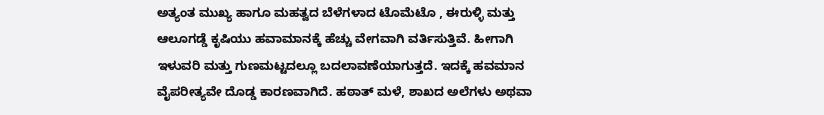ಅತ್ಯಂತ ಮುಖ್ಯ ಹಾಗೂ ಮಹತ್ವದ ಬೆಳೆಗಳಾದ ಟೊಮೆಟೊ , ಈರುಳ್ಳಿ ಮತ್ತು ಆಲೂಗಡ್ಡೆ ಕೃಷಿಯು ಹವಾಮಾನಕ್ಕೆ ಹೆಚ್ಚು ವೇಗವಾಗಿ ವರ್ತಿಸುತ್ತಿವೆ. ಹೀಗಾಗಿ ಇಳುವರಿ ಮತ್ತು ಗುಣಮಟ್ಟದಲ್ಲೂ ಬದಲಾವಣೆಯಾಗುತ್ತದೆ. ಇದಕ್ಕೆ ಹವಮಾನ ವೈಪರೀತ್ಯವೇ ದೊಡ್ಡ ಕಾರಣವಾಗಿದೆ. ಹಠಾತ್ ಮಳೆ, ಶಾಖದ ಅಲೆಗಳು ಅಥವಾ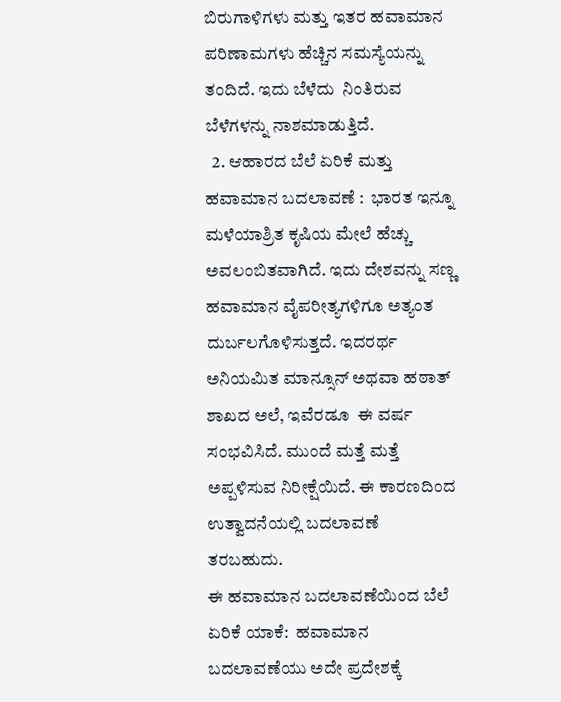ಬಿರುಗಾಳಿಗಳು ಮತ್ತು ಇತರ ಹವಾಮಾನ ಪರಿಣಾಮಗಳು ಹೆಚ್ಚಿನ ಸಮಸ್ಯೆಯನ್ನು ತಂದಿದೆ. ಇದು ಬೆಳೆದು  ನಿಂತಿರುವ ಬೆಳೆಗಳನ್ನು ನಾಶಮಾಡುತ್ತಿದೆ.
  2. ಆಹಾರದ ಬೆಲೆ ಏರಿಕೆ ಮತ್ತು ಹವಾಮಾನ ಬದಲಾವಣೆ :  ಭಾರತ ಇನ್ನೂ ಮಳೆಯಾಶ್ರಿತ ಕೃಷಿಯ ಮೇಲೆ ಹೆಚ್ಚು ಅವಲಂಬಿತವಾಗಿದೆ. ಇದು ದೇಶವನ್ನು ಸಣ್ಣ ಹವಾಮಾನ ವೈಪರೀತ್ಯಗಳಿಗೂ ಅತ್ಯಂತ ದುರ್ಬಲಗೊಳಿಸುತ್ತದೆ. ಇದರರ್ಥ ಅನಿಯಮಿತ ಮಾನ್ಸೂನ್ ಅಥವಾ ಹಠಾತ್ ಶಾಖದ ಅಲೆ, ಇವೆರಡೂ  ಈ ವರ್ಷ ಸಂಭವಿಸಿದೆ. ಮುಂದೆ ಮತ್ತೆ ಮತ್ತೆ ಅಪ್ಪಳಿಸುವ ನಿರೀಕ್ಷೆಯಿದೆ. ಈ ಕಾರಣದಿಂದ ಉತ್ವಾದನೆಯಲ್ಲಿ ಬದಲಾವಣೆ ತರಬಹುದು.
ಈ ಹವಾಮಾನ ಬದಲಾವಣೆಯಿಂದ ಬೆಲೆ ಏರಿಕೆ ಯಾಕೆ:  ಹವಾಮಾನ ಬದಲಾವಣೆಯು ಅದೇ ಪ್ರದೇಶಕ್ಕೆ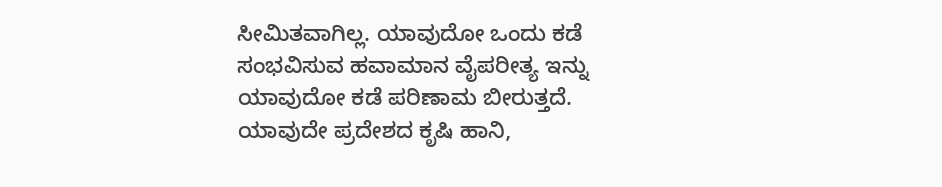ಸೀಮಿತವಾಗಿಲ್ಲ. ಯಾವುದೋ ಒಂದು ಕಡೆ ಸಂಭವಿಸುವ ಹವಾಮಾನ ವೈಪರೀತ್ಯ ಇನ್ನು ಯಾವುದೋ ಕಡೆ ಪರಿಣಾಮ ಬೀರುತ್ತದೆ. ಯಾವುದೇ ಪ್ರದೇಶದ ಕೃಷಿ ಹಾನಿ,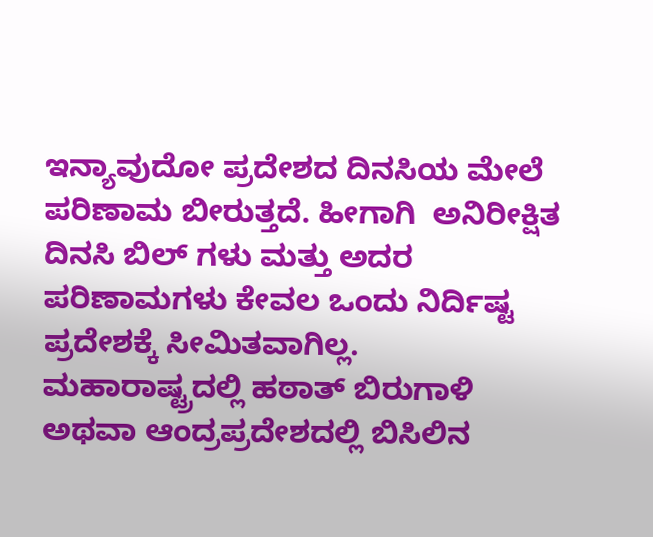ಇನ್ಯಾವುದೋ ಪ್ರದೇಶದ ದಿನಸಿಯ ಮೇಲೆ ಪರಿಣಾಮ ಬೀರುತ್ತದೆ. ಹೀಗಾಗಿ  ಅನಿರೀಕ್ಷಿತ ದಿನಸಿ ಬಿಲ್ ಗಳು ಮತ್ತು ಅದರ  ಪರಿಣಾಮಗಳು ಕೇವಲ ಒಂದು ನಿರ್ದಿಷ್ಟ ಪ್ರದೇಶಕ್ಕೆ ಸೀಮಿತವಾಗಿಲ್ಲ. ಮಹಾರಾಷ್ಟ್ರದಲ್ಲಿ ಹಠಾತ್ ಬಿರುಗಾಳಿ ಅಥವಾ ಆಂದ್ರಪ್ರದೇಶದಲ್ಲಿ ಬಿಸಿಲಿನ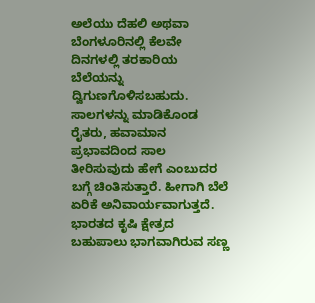ಅಲೆಯು ದೆಹಲಿ ಅಥವಾ ಬೆಂಗಳೂರಿನಲ್ಲಿ ಕೆಲವೇ ದಿನಗಳಲ್ಲಿ ತರಕಾರಿಯ ಬೆಲೆಯನ್ನು ದ್ವಿಗುಣಗೊಳಿಸಬಹುದು.
ಸಾಲಗಳನ್ನು ಮಾಡಿಕೊಂಡ ರೈತರು, ಹವಾಮಾನ ಪ್ರಭಾವದಿಂದ ಸಾಲ ತೀರಿಸುವುದು ಹೇಗೆ ಎಂಬುದರ ಬಗ್ಗೆ ಚಿಂತಿಸುತ್ತಾರೆ. ಹೀಗಾಗಿ ಬೆಲೆ ಏರಿಕೆ ಅನಿವಾರ್ಯವಾಗುತ್ತದೆ. ಭಾರತದ ಕೃಷಿ ಕ್ಷೇತ್ರದ ಬಹುಪಾಲು ಭಾಗವಾಗಿರುವ ಸಣ್ಣ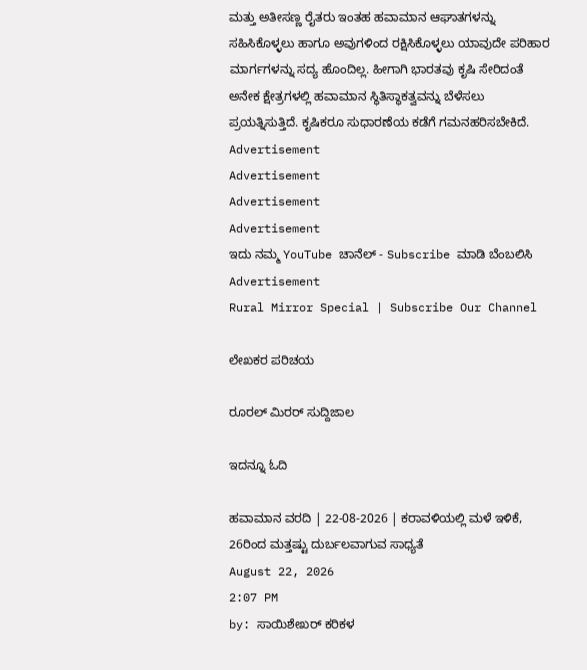ಮತ್ತು ಅತೀಸಣ್ಣ ರೈತರು ಇಂತಹ ಹವಾಮಾನ ಆಘಾತಗಳನ್ನು ಸಹಿಸಿಕೊಳ್ಳಲು ಹಾಗೂ ಅವುಗಳಿಂದ ರಕ್ಷಿಸಿಕೊಳ್ಳಲು ಯಾವುದೇ ಪರಿಹಾರ ಮಾರ್ಗಗಳನ್ನು ಸದ್ಯ ಹೊಂದಿಲ್ಲ. ಹೀಗಾಗಿ ಭಾರತವು ಕೃಷಿ ಸೇರಿದಂತೆ ಅನೇಕ ಕ್ಷೇತ್ರಗಳಲ್ಲಿ ಹವಾಮಾನ ಸ್ಥಿತಿಸ್ಥಾಕತ್ವವನ್ನು ಬೆಳೆಸಲು ಪ್ರಯತ್ನಿಸುತ್ತಿದೆ. ಕೃಷಿಕರೂ ಸುಧಾರಣೆಯ ಕಡೆಗೆ ಗಮನಹರಿಸಬೇಕಿದೆ.
Advertisement
Advertisement
Advertisement
Advertisement
ಇದು ನಮ್ಮ YouTube ಚಾನೆಲ್ - Subscribe ಮಾಡಿ ಬೆಂಬಲಿಸಿ
Advertisement
Rural Mirror Special | Subscribe Our Channel

ಲೇಖಕರ ಪರಿಚಯ

ರೂರಲ್‌ ಮಿರರ್ ಸುದ್ದಿಜಾಲ

ಇದನ್ನೂ ಓದಿ

ಹವಾಮಾನ ವರದಿ | 22-08-2026 | ಕರಾವಳಿಯಲ್ಲಿ ಮಳೆ ಇಳಿಕೆ, 26ರಿಂದ ಮತ್ತಷ್ಟು ದುರ್ಬಲವಾಗುವ ಸಾಧ್ಯತೆ
August 22, 2026
2:07 PM
by: ಸಾಯಿಶೇಖರ್ ಕರಿಕಳ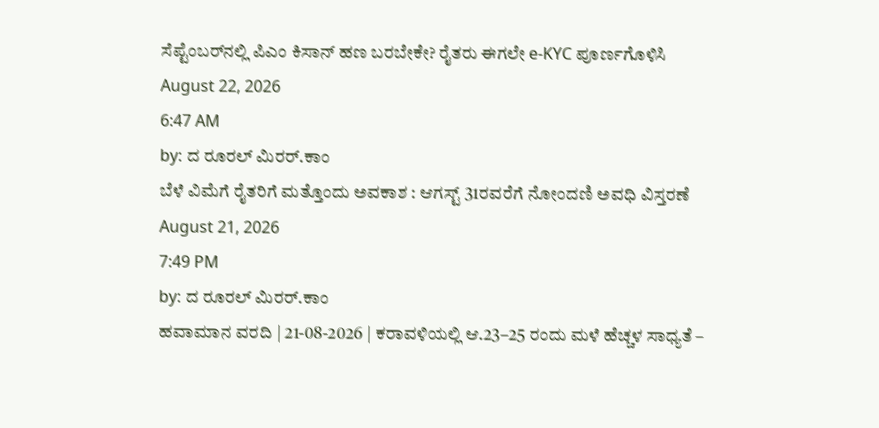ಸೆಪ್ಟೆಂಬರ್‌ನಲ್ಲಿ ಪಿಎಂ ಕಿಸಾನ್ ಹಣ ಬರಬೇಕೇ? ರೈತರು ಈಗಲೇ e-KYC ಪೂರ್ಣಗೊಳಿಸಿ
August 22, 2026
6:47 AM
by: ದ ರೂರಲ್ ಮಿರರ್.ಕಾಂ
ಬೆಳೆ ವಿಮೆಗೆ ರೈತರಿಗೆ ಮತ್ತೊಂದು ಅವಕಾಶ : ಆಗಸ್ಟ್ 31ರವರೆಗೆ ನೋಂದಣಿ ಅವಧಿ ವಿಸ್ತರಣೆ
August 21, 2026
7:49 PM
by: ದ ರೂರಲ್ ಮಿರರ್.ಕಾಂ
ಹವಾಮಾನ ವರದಿ | 21-08-2026 | ಕರಾವಳಿಯಲ್ಲಿ ಆ.23–25 ರಂದು ಮಳೆ ಹೆಚ್ಚಳ ಸಾಧ್ಯತೆ –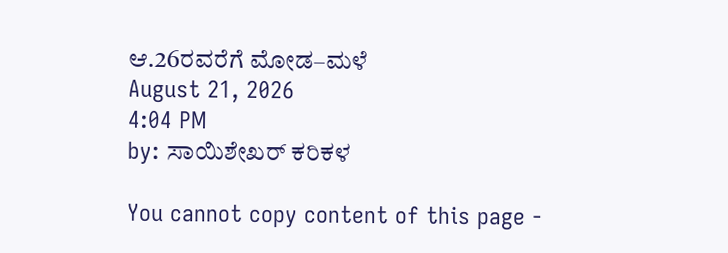ಆ.26ರವರೆಗೆ ಮೋಡ–ಮಳೆ
August 21, 2026
4:04 PM
by: ಸಾಯಿಶೇಖರ್ ಕರಿಕಳ

You cannot copy content of this page -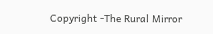Copyright -The Rural Mirror